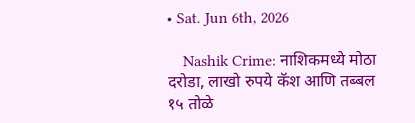• Sat. Jun 6th, 2026

    Nashik Crime: नाशिकमध्ये मोठा दरोडा, लाखो रुपये कॅश आणि तब्बल १५ तोळे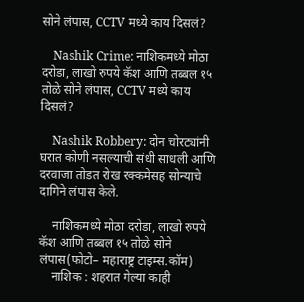सोने लंपास, CCTV मध्ये काय दिसलं?

    Nashik Crime: नाशिकमध्ये मोठा दरोडा, लाखो रुपये कॅश आणि तब्बल १५ तोळे सोने लंपास, CCTV मध्ये काय दिसलं?

    Nashik Robbery: दोन चोरट्यांनी घरात कोणी नसल्याची संधी साधली आणि दरवाजा तोडत रोख रक्कमेसह सोन्याचे दागिने लंपास केले.

    नाशिकमध्ये मोठा दरोडा, लाखो रुपये कॅश आणि तब्बल १५ तोळे सोने लंपास(फोटो– महाराष्ट्र टाइम्स.कॉम)
    नाशिक : शहरात गेल्या काही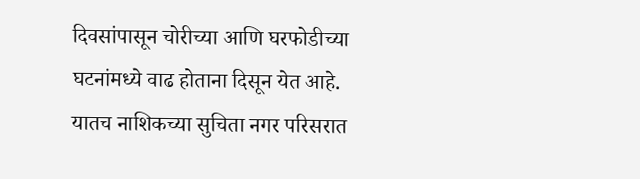दिवसांपासून चोरीच्या आणि घरफोडीच्या घटनांमध्ये वाढ होताना दिसून येत आहे. यातच नाशिकच्या सुचिता नगर परिसरात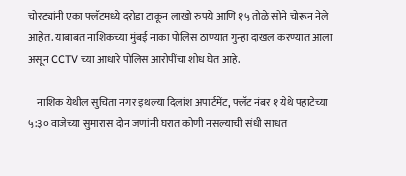चोरट्यांनी एका फ्लॅटमध्ये दरोडा टाकून लाखो रुपये आणि १५ तोळे सोने चोरून नेले आहेत. याबाबत नाशिकच्या मुंबई नाका पोलिस ठाण्यात गुन्हा दाखल करण्यात आला असून CCTV च्या आधारे पोलिस आरोपींचा शोध घेत आहे.

    नाशिक येथील सुचिता नगर इथल्या दिलांश अपार्टमेंट, फ्लॅट नंबर १ येथे पहाटेच्या ५:३० वाजेच्या सुमारास दोन जणांनी घरात कोणी नसल्याची संधी साधत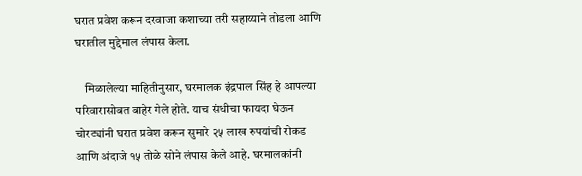घरात प्रवेश करून दरवाजा कशाच्या तरी सहाय्याने तोडला आणि घरातील मुद्देमाल लंपास केला.

    मिळालेल्या माहितीनुसार, घरमालक इंद्रपाल सिंह हे आपल्या परिवारासोबत बाहेर गेले होते. याच संधीचा फायदा घेऊन चोरट्यांनी घरात प्रवेश करून सुमारे २५ लाख रुपयांची रोकड आणि अंदाजे १५ तोळे सोने लंपास केले आहे. घरमालकांनी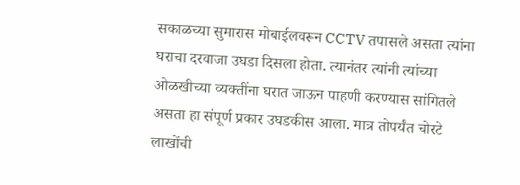सकाळच्या सुमारास मोबाईलवरून CCTV तपासले असता त्यांना घराचा दरवाजा उघडा दिसला होता. त्यानंतर त्यांनी त्यांच्या ओळखीच्या व्यक्तींना घरात जाऊन पाहणी करण्यास सांगितले असता हा संपूर्ण प्रकार उघडकीस आला. मात्र तोपर्यंत चोरटे लाखोंची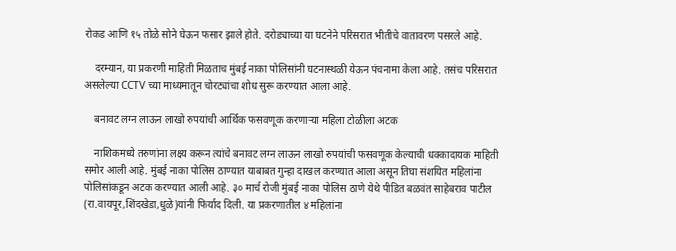रोकड आणि १५ तोळे सोने घेऊन फसार झाले होते. दरोड्याच्या या घटनेने परिसरात भीतीचे वातावरण पसरले आहे.

    दरम्यान, या प्रकरणी माहिती मिळताच मुंबई नाका पोलिसांनी घटनास्थळी येऊन पंचनामा केला आहे. तसंच परिसरात असलेल्या CCTV च्या माध्यमातून चोरट्यांचा शोध सुरू करण्यात आला आहे.

    बनावट लग्न लाऊन लाखो रुपयांची आर्थिक फसवणूक करणाऱ्या महिला टोळीला अटक

    नाशिकमध्ये तरुणांना लक्ष्य करून त्यांचे बनावट लग्न लाऊन लाखो रुपयांची फसवणूक केल्याची धक्कादायक माहिती समोर आली आहे. मुंबई नाका पोलिस ठाण्यात याबाबत गुन्हा दाखल करण्यात आला असून तिघा संशयित महिलांना पोलिसांकडून अटक करण्यात आली आहे. ३० मार्च रोजी मुंबई नाका पोलिस ठाणे येथे पीडित बळवंत साहेबराव पाटील (रा.वायपूर,शिंदखेडा,धुळे)यांनी फिर्याद दिली. या प्रकरणातील ४ महिलांना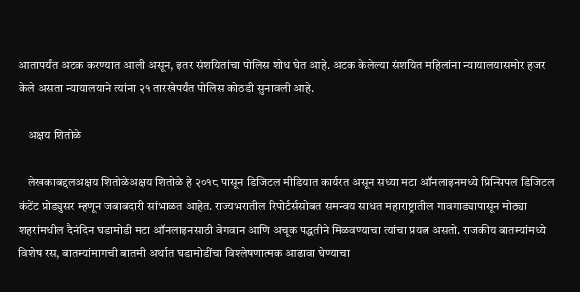आतापर्यंत अटक करण्यात आली असून, इतर संशयितांचा पोलिस शोध घेत आहे. अटक केलेल्या संशयित महिलांना न्यायालयासमोर हजर केले असता न्यायालयाने त्यांना २१ तारखेपर्यंत पोलिस कोठडी सुनावली आहे.

    अक्षय शितोळे

    लेखकाबद्दलअक्षय शितोळेअक्षय शितोळे हे २०१८ पासून डिजिटल मीडियात कार्यरत असून सध्या मटा ऑनलाइनमध्ये प्रिन्सिपल डिजिटल कंटेंट प्रोड्युसर म्हणून जबाबदारी सांभाळत आहेत. राज्यभरातील रिपोर्टर्ससोबत समन्वय साधत महाराष्ट्रातील गावगाड्यापासून मोठ्या शहरांमधील दैनंदिन घडामोडी मटा ऑनलाइनसाठी वेगवान आणि अचूक पद्धतीने मिळवण्याचा त्यांचा प्रयत्न असतो. राजकीय बातम्यांमध्ये विशेष रस, बातम्यांमागची बातमी अर्थात घडामोडींचा विश्लेषणात्मक आढावा घेण्याचा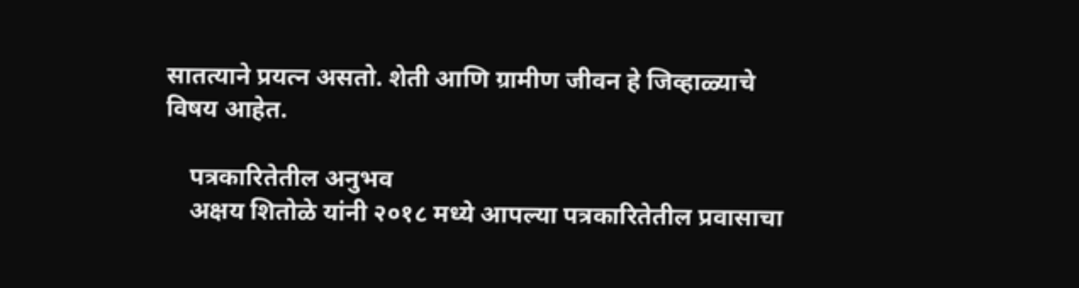सातत्याने प्रयत्न असतो. शेती आणि ग्रामीण जीवन हे जिव्हाळ्याचे विषय आहेत.

    पत्रकारितेतील अनुभव
    अक्षय शितोळे यांनी २०१८ मध्ये आपल्या पत्रकारितेतील प्रवासाचा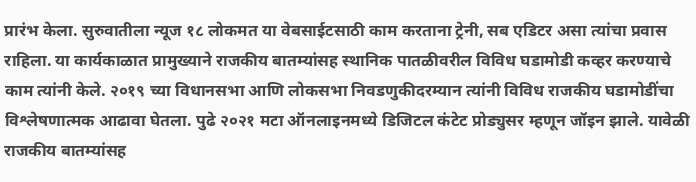प्रारंभ केला. सुरुवातीला न्यूज १८ लोकमत या वेबसाईटसाठी काम करताना ट्रेनी, सब एडिटर असा त्यांचा प्रवास राहिला. या कार्यकाळात प्रामुख्याने राजकीय बातम्यांसह स्थानिक पातळीवरील विविध घडामोडी कव्हर करण्याचे काम त्यांनी केले. २०१९ च्या विधानसभा आणि लोकसभा निवडणुकीदरम्यान त्यांनी विविध राजकीय घडामोडींचा विश्लेषणात्मक आढावा घेतला. पुढे २०२१ मटा ऑनलाइनमध्ये डिजिटल कंटेट प्रोड्युसर म्हणून जॉइन झाले. यावेळी राजकीय बातम्यांसह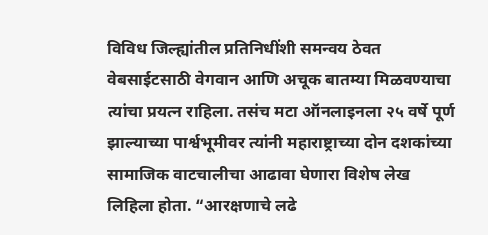विविध जिल्ह्यांतील प्रतिनिधींशी समन्वय ठेवत वेबसाईटसाठी वेगवान आणि अचूक बातम्या मिळवण्याचा त्यांचा प्रयत्न राहिला. तसंच मटा ऑनलाइनला २५ वर्षे पूर्ण झाल्याच्या पार्श्वभूमीवर त्यांनी महाराष्ट्राच्या दोन दशकांच्या सामाजिक वाटचालीचा आढावा घेणारा विशेष लेख लिहिला होता. “आरक्षणाचे लढे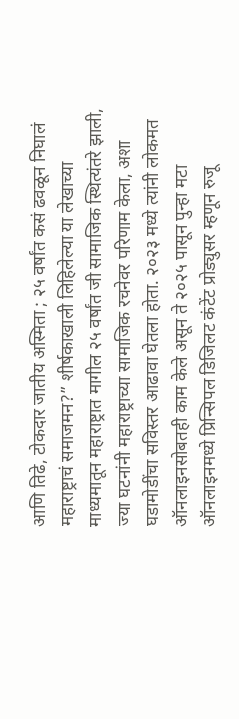आणि तिढे, टोकदार जातीय अस्मिता ; २५ वर्षांत कसं ढवळून निघालं महाराष्ट्राचं समाजमन?” शीर्षकाखाली लिहिलेल्या या लेखाच्या माध्यमातून महाराष्ट्रात मागील २५ वर्षांत जी सामाजिक स्थित्यंतरे झाली, ज्या घटनांनी महाराष्ट्राच्या सामाजिक रचनेवर परिणाम केला, अशा घडामोडींचा सविस्तर आढावा घेतला होता. २०२३ मध्ये त्यांनी लोकमत ऑनलाइनसोबतही काम केले असून ते २०२५ पासून पुन्हा मटा ऑनलाइनमध्ये प्रिन्सिपल डिजिलट कंटेंट प्रोड्युसर म्हणून रुजू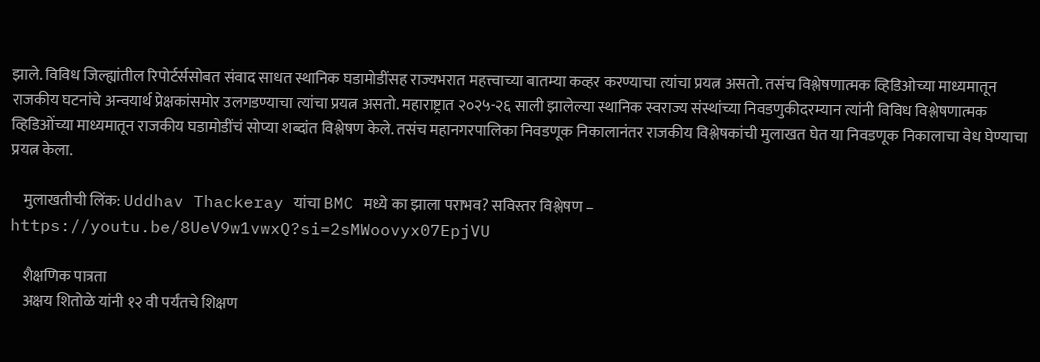झाले. विविध जिल्ह्यांतील रिपोर्टर्ससोबत संवाद साधत स्थानिक घडामोडींसह राज्यभरात महत्त्वाच्या बातम्या कव्हर करण्याचा त्यांचा प्रयत्न असतो. तसंच विश्लेषणात्मक व्हिडिओच्या माध्यमातून राजकीय घटनांचे अन्वयार्थ प्रेक्षकांसमोर उलगडण्याचा त्यांचा प्रयत्न असतो. महाराष्ट्रात २०२५-२६ साली झालेल्या स्थानिक स्वराज्य संस्थांच्या निवडणुकीदरम्यान त्यांनी विविध विश्लेषणात्मक व्हिडिओंच्या माध्यमातून राजकीय घडामोडींचं सोप्या शब्दांत विश्लेषण केले. तसंच महानगरपालिका निवडणूक निकालानंतर राजकीय विश्लेषकांची मुलाखत घेत या निवडणूक निकालाचा वेध घेण्याचा प्रयत्न केला.

    मुलाखतीची लिंक: Uddhav Thackeray यांचा BMC मध्ये का झाला पराभव? सविस्तर विश्लेषण – https://youtu.be/8UeV9w1vwxQ?si=2sMWoovyx07EpjVU

    शैक्षणिक पात्रता
    अक्षय शितोळे यांनी १२ वी पर्यंतचे शिक्षण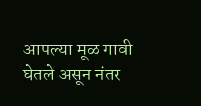आपल्या मूळ गावी घेतले असून नंतर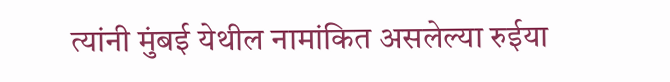त्यांनी मुंबई येथील नामांकित असलेल्या रुईया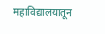महाविद्यालयातून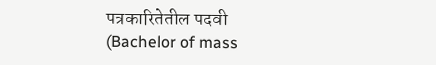पत्रकारितेतील पदवी (Bachelor of mass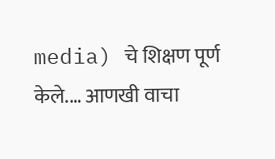media) चे शिक्षण पूर्ण केले.… आणखी वाचा